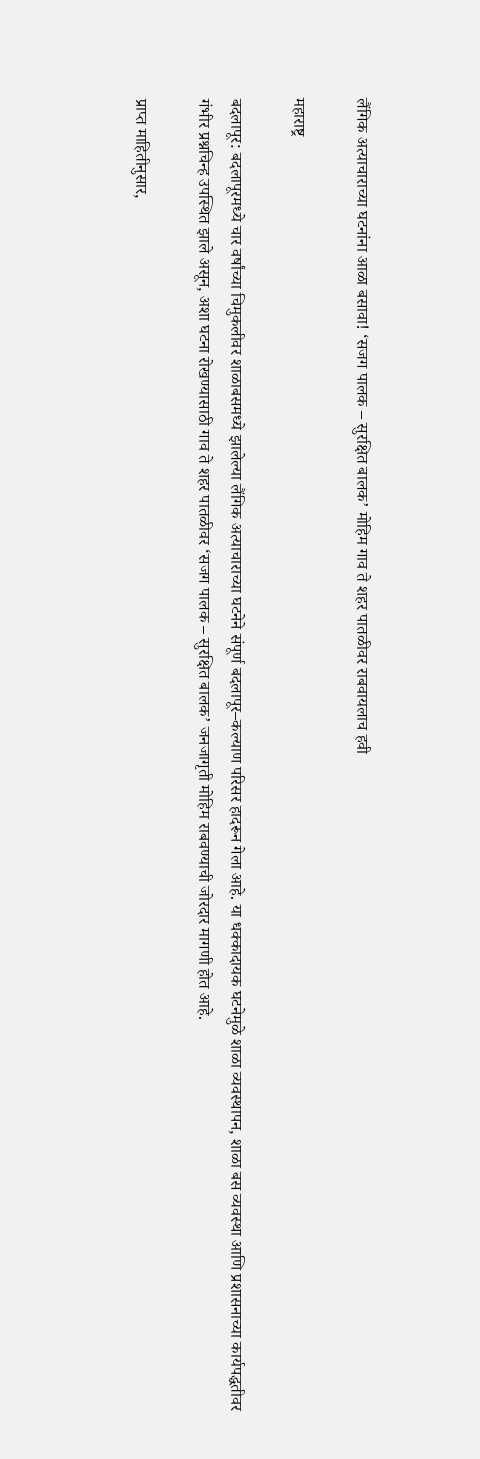लैंगिक अत्याचाराच्या घटनांना आळा बसावा! ‘सजग पालक – सुरक्षित बालक’ मोहिम गाव ते शहर पातळीवर राबवायलाच हवी

महाराष्ट्र

बदलापूर: बदलापूरमध्ये चार वर्षांच्या चिमुकलीवर शाळाबसमध्ये झालेल्या लैंगिक अत्याचाराच्या घटनेने संपूर्ण बदलापूर–कल्याण परिसर हादरून गेला आहे. या धक्कादायक घटनेमुळे शाळा व्यवस्थापन, शाळा बस व्यवस्था आणि प्रशासनाच्या कार्यपद्धतीवर गंभीर प्रश्नचिन्ह उपस्थित झाले असून, अशा घटना रोखण्यासाठी गाव ते शहर पातळीवर ‘सजग पालक – सुरक्षित बालक’ जनजागृती मोहिम राबवण्याची जोरदार मागणी होत आहे.

प्राप्त माहितीनुसार,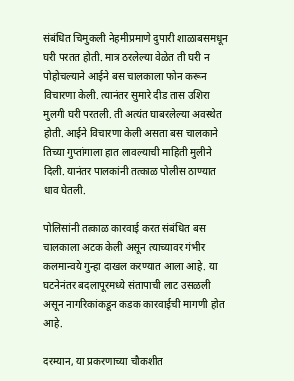संबंधित चिमुकली नेहमीप्रमाणे दुपारी शाळाबसमधून घरी परतत होती. मात्र ठरलेल्या वेळेत ती घरी न पोहोचल्याने आईने बस चालकाला फोन करून विचारणा केली. त्यानंतर सुमारे दीड तास उशिरा मुलगी घरी परतली. ती अत्यंत घाबरलेल्या अवस्थेत होती. आईने विचारणा केली असता बस चालकाने तिच्या गुप्तांगाला हात लावल्याची माहिती मुलीने दिली. यानंतर पालकांनी तत्काळ पोलीस ठाण्यात धाव घेतली.

पोलिसांनी तत्काळ कारवाई करत संबंधित बस चालकाला अटक केली असून त्याच्यावर गंभीर कलमान्वये गुन्हा दाखल करण्यात आला आहे. या घटनेनंतर बदलापूरमध्ये संतापाची लाट उसळली असून नागरिकांकडून कडक कारवाईची मागणी होत आहे.

दरम्यान, या प्रकरणाच्या चौकशीत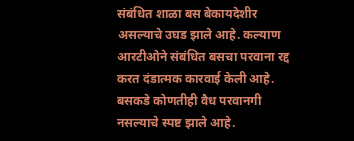संबंधित शाळा बस बेकायदेशीर असल्याचे उघड झाले आहे. कल्याण आरटीओने संबंधित बसचा परवाना रद्द करत दंडात्मक कारवाई केली आहे. बसकडे कोणतीही वैध परवानगी नसल्याचे स्पष्ट झाले आहे.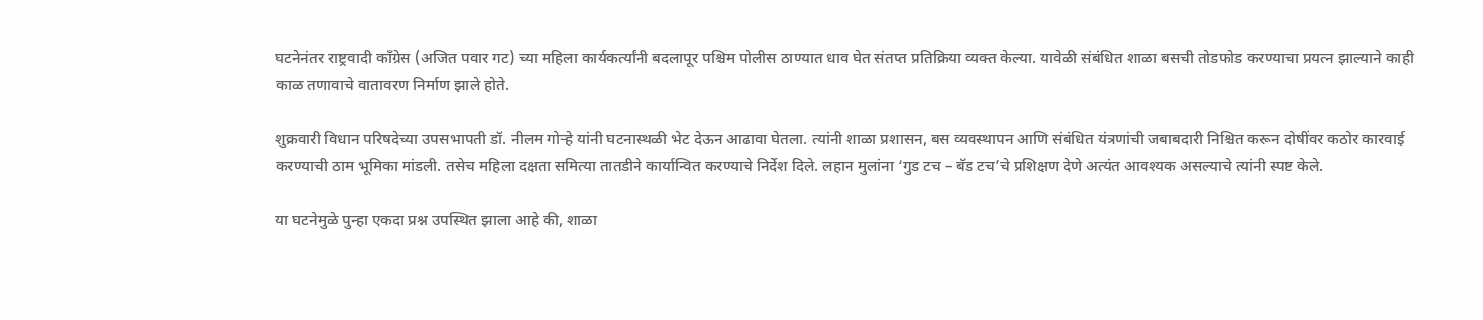घटनेनंतर राष्ट्रवादी काँग्रेस (अजित पवार गट) च्या महिला कार्यकर्त्यांनी बदलापूर पश्चिम पोलीस ठाण्यात धाव घेत संतप्त प्रतिक्रिया व्यक्त केल्या. यावेळी संबंधित शाळा बसची तोडफोड करण्याचा प्रयत्न झाल्याने काही काळ तणावाचे वातावरण निर्माण झाले होते.

शुक्रवारी विधान परिषदेच्या उपसभापती डॉ. नीलम गोऱ्हे यांनी घटनास्थळी भेट देऊन आढावा घेतला. त्यांनी शाळा प्रशासन, बस व्यवस्थापन आणि संबंधित यंत्रणांची जबाबदारी निश्चित करून दोषींवर कठोर कारवाई करण्याची ठाम भूमिका मांडली. तसेच महिला दक्षता समित्या तातडीने कार्यान्वित करण्याचे निर्देश दिले. लहान मुलांना ‘गुड टच – बॅड टच’चे प्रशिक्षण देणे अत्यंत आवश्यक असल्याचे त्यांनी स्पष्ट केले.

या घटनेमुळे पुन्हा एकदा प्रश्न उपस्थित झाला आहे की, शाळा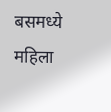बसमध्ये महिला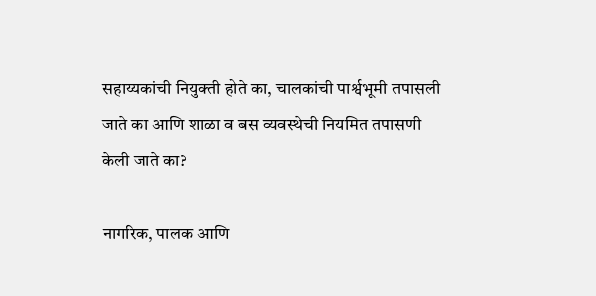सहाय्यकांची नियुक्ती होते का, चालकांची पार्श्वभूमी तपासली जाते का आणि शाळा व बस व्यवस्थेची नियमित तपासणी केली जाते का?

नागरिक, पालक आणि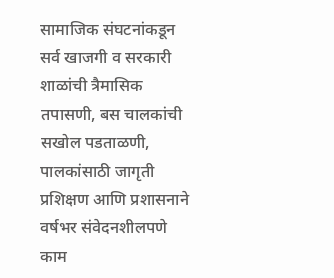सामाजिक संघटनांकडून सर्व खाजगी व सरकारी शाळांची त्रैमासिक तपासणी, बस चालकांची सखोल पडताळणी, पालकांसाठी जागृती प्रशिक्षण आणि प्रशासनाने वर्षभर संवेदनशीलपणे काम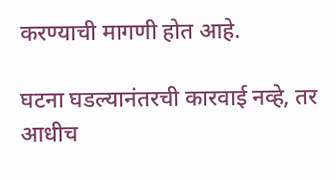करण्याची मागणी होत आहे.

घटना घडल्यानंतरची कारवाई नव्हे, तर आधीच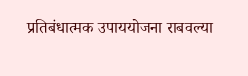प्रतिबंधात्मक उपाययोजना राबवल्या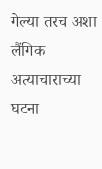गेल्या तरच अशा लैंगिक अत्याचाराच्या घटना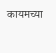कायमच्या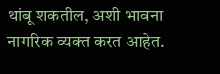थांबू शकतील, अशी भावना नागरिक व्यक्त करत आहेत.